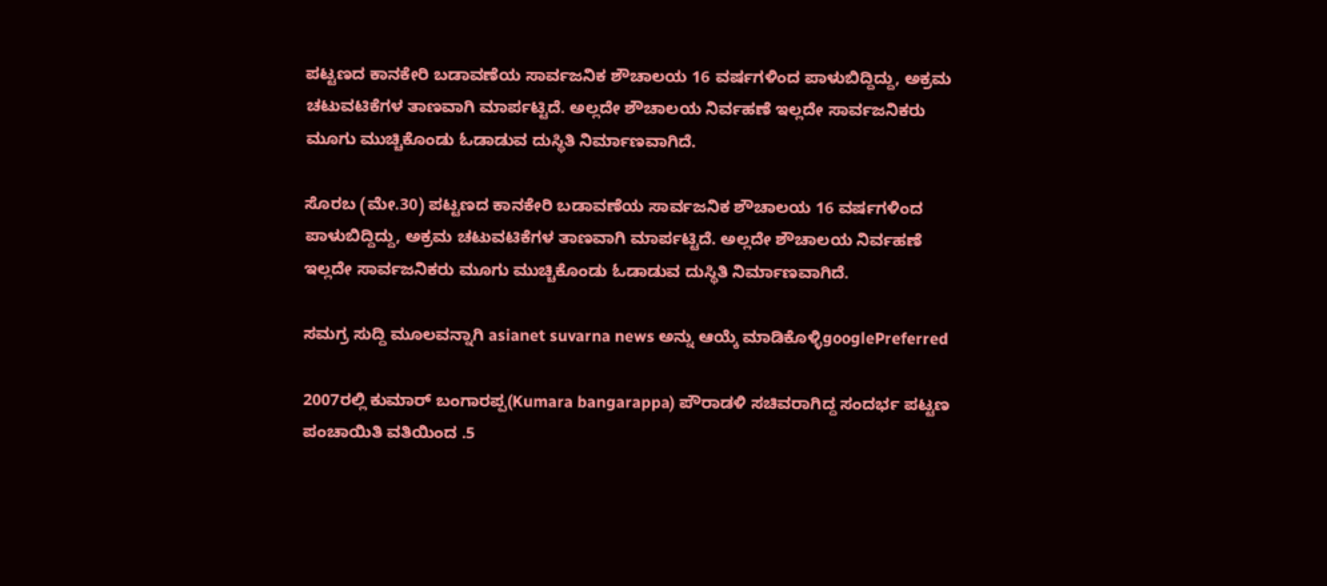ಪಟ್ಟಣದ ಕಾನಕೇರಿ ಬಡಾವಣೆಯ ಸಾರ್ವಜನಿಕ ಶೌಚಾಲಯ 16 ವರ್ಷಗಳಿಂದ ಪಾಳುಬಿದ್ದಿದ್ದು, ಅಕ್ರಮ ಚಟುವಟಿಕೆಗಳ ತಾಣವಾಗಿ ಮಾರ್ಪಟ್ಟಿದೆ. ಅಲ್ಲದೇ ಶೌಚಾಲಯ ನಿರ್ವಹಣೆ ಇಲ್ಲದೇ ಸಾರ್ವಜನಿಕರು ಮೂಗು ಮುಚ್ಚಿಕೊಂಡು ಓಡಾಡುವ ದುಸ್ಥಿತಿ ನಿರ್ಮಾಣವಾಗಿದೆ.

ಸೊರಬ (ಮೇ.30) ಪಟ್ಟಣದ ಕಾನಕೇರಿ ಬಡಾವಣೆಯ ಸಾರ್ವಜನಿಕ ಶೌಚಾಲಯ 16 ವರ್ಷಗಳಿಂದ ಪಾಳುಬಿದ್ದಿದ್ದು, ಅಕ್ರಮ ಚಟುವಟಿಕೆಗಳ ತಾಣವಾಗಿ ಮಾರ್ಪಟ್ಟಿದೆ. ಅಲ್ಲದೇ ಶೌಚಾಲಯ ನಿರ್ವಹಣೆ ಇಲ್ಲದೇ ಸಾರ್ವಜನಿಕರು ಮೂಗು ಮುಚ್ಚಿಕೊಂಡು ಓಡಾಡುವ ದುಸ್ಥಿತಿ ನಿರ್ಮಾಣವಾಗಿದೆ.

ಸಮಗ್ರ ಸುದ್ದಿ ಮೂಲವನ್ನಾಗಿ asianet suvarna news ಅನ್ನು ಆಯ್ಕೆ ಮಾಡಿಕೊಳ್ಳಿgooglePreferred

2007ರಲ್ಲಿ ಕುಮಾರ್‌ ಬಂಗಾರಪ್ಪ(Kumara bangarappa) ಪೌರಾಡಳಿ ಸಚಿವರಾಗಿದ್ದ ಸಂದರ್ಭ ಪಟ್ಟಣ ಪಂಚಾಯಿತಿ ವತಿಯಿಂದ .5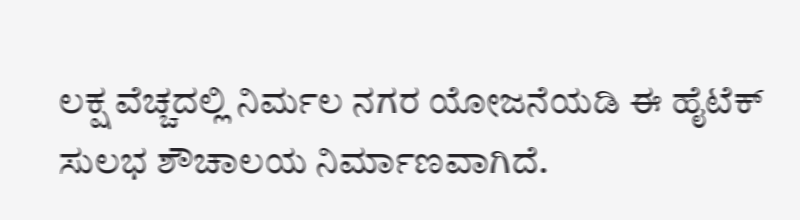ಲಕ್ಷ ವೆಚ್ಚದಲ್ಲಿ ನಿರ್ಮಲ ನಗರ ಯೋಜನೆಯಡಿ ಈ ಹೈಟೆಕ್‌ ಸುಲಭ ಶೌಚಾಲಯ ನಿರ್ಮಾಣವಾಗಿದೆ.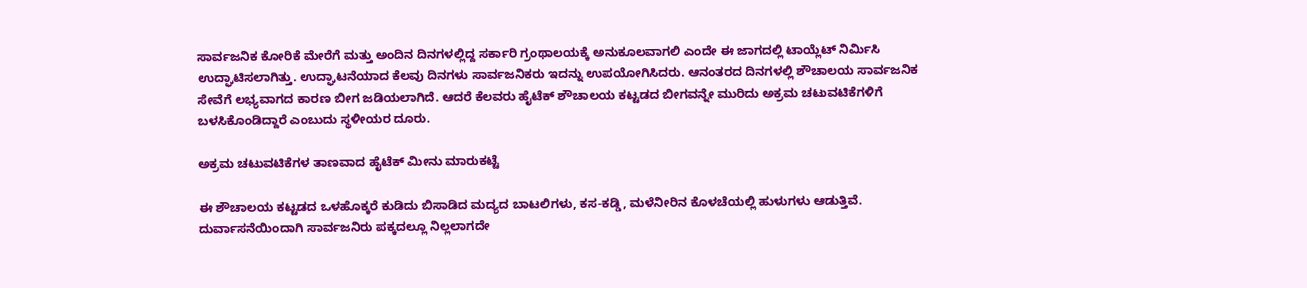ಸಾರ್ವಜನಿಕ ಕೋರಿಕೆ ಮೇರೆಗೆ ಮತ್ತು ಅಂದಿನ ದಿನಗಳಲ್ಲಿದ್ದ ಸರ್ಕಾರಿ ಗ್ರಂಥಾಲಯಕ್ಕೆ ಅನುಕೂಲವಾಗಲಿ ಎಂದೇ ಈ ಜಾಗದಲ್ಲಿ ಟಾಯ್ಲೆಟ್‌ ನಿರ್ಮಿಸಿ ಉದ್ಘಾಟಿಸಲಾಗಿತ್ತು. ಉದ್ಘಾಟನೆಯಾದ ಕೆಲವು ದಿನಗಳು ಸಾರ್ವಜನಿಕರು ಇದನ್ನು ಉಪಯೋಗಿಸಿದರು. ಆನಂತರದ ದಿನಗಳಲ್ಲಿ ಶೌಚಾಲಯ ಸಾರ್ವಜನಿಕ ಸೇವೆಗೆ ಲಭ್ಯವಾಗದ ಕಾರಣ ಬೀಗ ಜಡಿಯಲಾಗಿದೆ. ಆದರೆ ಕೆಲವರು ಹೈಟೆಕ್‌ ಶೌಚಾಲಯ ಕಟ್ಟಡದ ಬೀಗವನ್ನೇ ಮುರಿದು ಅಕ್ರಮ ಚಟುವಟಿಕೆಗಳಿಗೆ ಬಳಸಿಕೊಂಡಿದ್ದಾರೆ ಎಂಬುದು ಸ್ಥಳೀಯರ ದೂರು.

ಅಕ್ರಮ ಚಟುವಟಿಕೆಗಳ ತಾಣವಾದ ಹೈಟೆಕ್‌ ಮೀನು ಮಾರುಕಟ್ಟೆ

ಈ ಶೌಚಾಲಯ ಕಟ್ಟಡದ ಒಳಹೊಕ್ಕರೆ ಕುಡಿದು ಬಿಸಾಡಿದ ಮದ್ಯದ ಬಾಟಲಿಗಳು, ಕಸ-ಕಡ್ಡಿ, ಮಳೆನೀರಿನ ಕೊಳಚೆಯಲ್ಲಿ ಹುಳುಗಳು ಆಡುತ್ತಿವೆ. ದುರ್ವಾಸನೆಯಿಂದಾಗಿ ಸಾರ್ವಜನಿರು ಪಕ್ಕದಲ್ಲೂ ನಿಲ್ಲಲಾಗದೇ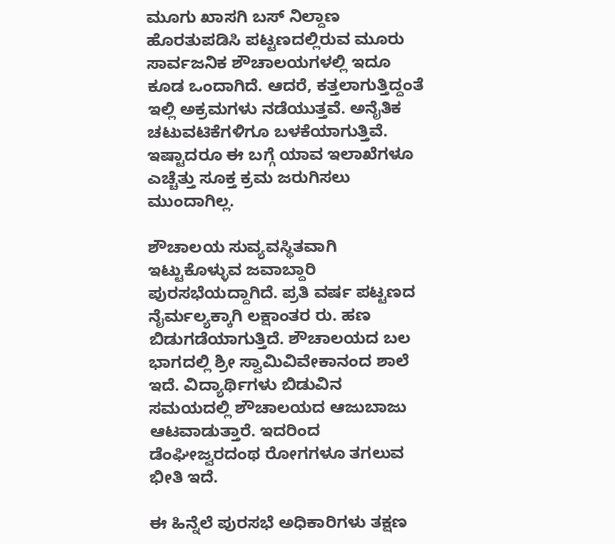ಮೂಗು ಖಾಸಗಿ ಬಸ್‌ ನಿಲ್ದಾಣ ಹೊರತುಪಡಿಸಿ ಪಟ್ಟಣದಲ್ಲಿರುವ ಮೂರು ಸಾರ್ವಜನಿಕ ಶೌಚಾಲಯಗಳಲ್ಲಿ ಇದೂ ಕೂಡ ಒಂದಾಗಿದೆ. ಆದರೆ, ಕತ್ತಲಾಗುತ್ತಿದ್ದಂತೆ ಇಲ್ಲಿ ಅಕ್ರಮಗಳು ನಡೆಯುತ್ತವೆ. ಅನೈತಿಕ ಚಟುವಟಿಕೆಗಳಿಗೂ ಬಳಕೆಯಾಗುತ್ತಿವೆ. ಇಷ್ಟಾದರೂ ಈ ಬಗ್ಗೆ ಯಾವ ಇಲಾಖೆಗಳೂ ಎಚ್ಚೆತ್ತು ಸೂಕ್ತ ಕ್ರಮ ಜರುಗಿಸಲು ಮುಂದಾಗಿಲ್ಲ.

ಶೌಚಾಲಯ ಸುವ್ಯವಸ್ಥಿತವಾಗಿ ಇಟ್ಟುಕೊಳ್ಳುವ ಜವಾಬ್ದಾರಿ ಪುರಸಭೆಯದ್ದಾಗಿದೆ. ಪ್ರತಿ ವರ್ಷ ಪಟ್ಟಣದ ನೈರ್ಮಲ್ಯಕ್ಕಾಗಿ ಲಕ್ಷಾಂತರ ರು. ಹಣ ಬಿಡುಗಡೆಯಾಗುತ್ತಿದೆ. ಶೌಚಾಲಯದ ಬಲ ಭಾಗದಲ್ಲಿ ಶ್ರೀ ಸ್ವಾಮಿವಿವೇಕಾನಂದ ಶಾಲೆ ಇದೆ. ವಿದ್ಯಾರ್ಥಿಗಳು ಬಿಡುವಿನ ಸಮಯದಲ್ಲಿ ಶೌಚಾಲಯದ ಆಜುಬಾಜು ಆಟವಾಡುತ್ತಾರೆ. ಇದರಿಂದ ಡೆಂಘೀಜ್ವರದಂಥ ರೋಗಗಳೂ ತಗಲುವ ಭೀತಿ ಇದೆ.

ಈ ಹಿನ್ನೆಲೆ ಪುರಸಭೆ ಅಧಿಕಾರಿಗಳು ತಕ್ಷಣ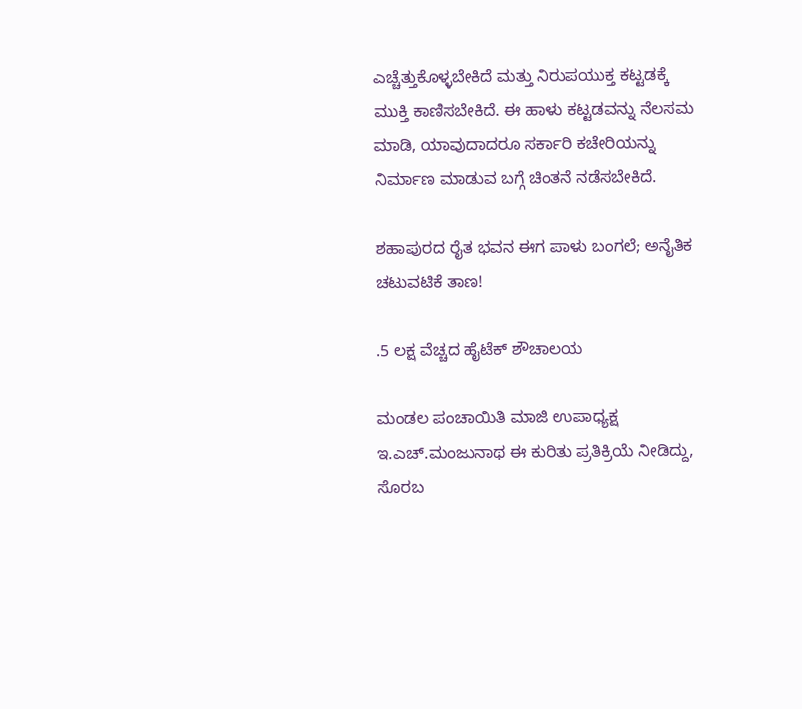ಎಚ್ಚೆತ್ತುಕೊಳ್ಳಬೇಕಿದೆ ಮತ್ತು ನಿರುಪಯುಕ್ತ ಕಟ್ಟಡಕ್ಕೆ ಮುಕ್ತಿ ಕಾಣಿಸಬೇಕಿದೆ. ಈ ಹಾಳು ಕಟ್ಟಡವನ್ನು ನೆಲಸಮ ಮಾಡಿ, ಯಾವುದಾದರೂ ಸರ್ಕಾರಿ ಕಚೇರಿಯನ್ನು ನಿರ್ಮಾಣ ಮಾಡುವ ಬಗ್ಗೆ ಚಿಂತನೆ ನಡೆಸಬೇಕಿದೆ.

ಶಹಾಪುರದ ರೈತ ಭವನ ಈಗ ಪಾಳು ಬಂಗಲೆ; ಅನೈತಿಕ ಚಟುವಟಿಕೆ ತಾಣ!

.5 ಲಕ್ಷ ವೆಚ್ಚದ ಹೈಟೆಕ್‌ ಶೌಚಾಲಯ

ಮಂಡಲ ಪಂಚಾಯಿತಿ ಮಾಜಿ ಉಪಾಧ್ಯಕ್ಷ ಇ.ಎಚ್‌.ಮಂಜುನಾಥ ಈ ಕುರಿತು ಪ್ರತಿಕ್ರಿಯೆ ನೀಡಿದ್ದು, ಸೊರಬ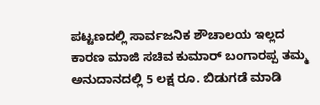ಪಟ್ಟಣದಲ್ಲಿ ಸಾರ್ವಜನಿಕ ಶೌಚಾಲಯ ಇಲ್ಲದ ಕಾರಣ ಮಾಜಿ ಸಚಿವ ಕುಮಾರ್‌ ಬಂಗಾರಪ್ಪ ತಮ್ಮ ಅನುದಾನದಲ್ಲಿ 5 ಲಕ್ಷ ರೂ. ಬಿಡುಗಡೆ ಮಾಡಿ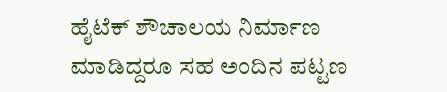ಹೈಟೆಕ್‌ ಶೌಚಾಲಯ ನಿರ್ಮಾಣ ಮಾಡಿದ್ದರೂ ಸಹ ಅಂದಿನ ಪಟ್ಟಣ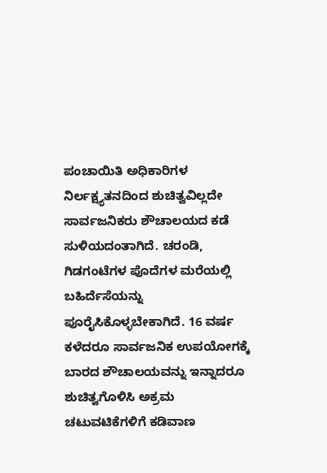ಪಂಚಾಯಿತಿ ಅಧಿಕಾರಿಗಳ ನಿರ್ಲಕ್ಷ್ಯತನದಿಂದ ಶುಚಿತ್ವವಿಲ್ಲದೇ ಸಾರ್ವಜನಿಕರು ಶೌಚಾಲಯದ ಕಡೆ ಸುಳಿಯದಂತಾಗಿದೆ. ಚರಂಡಿ, ಗಿಡಗಂಟೆಗಳ ಪೊದೆಗಳ ಮರೆಯಲ್ಲಿ ಬಹಿರ್ದೆಸೆಯನ್ನು ಪೂರೈಸಿಕೊಳ್ಳಬೇಕಾಗಿದೆ. 16 ವರ್ಷ ಕಳೆದರೂ ಸಾರ್ವಜನಿಕ ಉಪಯೋಗಕ್ಕೆ ಬಾರದ ಶೌಚಾಲಯವನ್ನು ಇನ್ನಾದರೂ ಶುಚಿತ್ವಗೊಳಿಸಿ ಅಕ್ರಮ ಚಟುವಟಿಕೆಗಳಿಗೆ ಕಡಿವಾಣ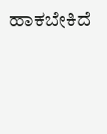ಹಾಕಬೇಕಿದೆ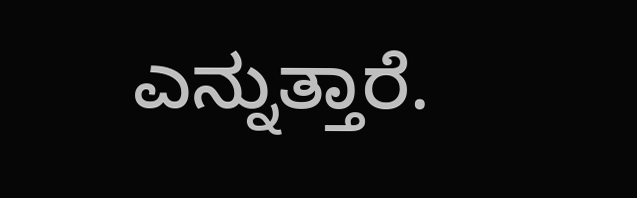ಎನ್ನುತ್ತಾರೆ.